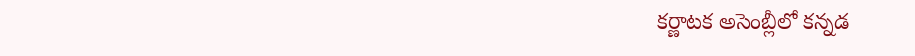కర్ణాటక అసెంబ్లీలో కన్నడ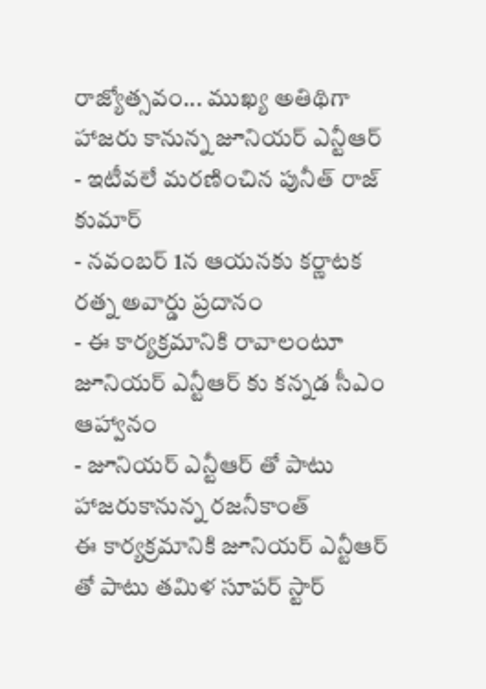రాజ్యోత్సవం... ముఖ్య అతిథిగా హాజరు కానున్న జూనియర్ ఎన్టీఆర్
- ఇటీవలే మరణించిన పునీత్ రాజ్ కుమార్
- నవంబర్ 1న ఆయనకు కర్ణాటక రత్న అవార్డు ప్రదానం
- ఈ కార్యక్రమానికి రావాలంటూ జూనియర్ ఎన్టీఆర్ కు కన్నడ సీఎం ఆహ్వానం
- జూనియర్ ఎన్టీఆర్ తో పాటు హాజరుకానున్న రజనీకాంత్
ఈ కార్యక్రమానికి జూనియర్ ఎన్టీఆర్ తో పాటు తమిళ సూపర్ స్టార్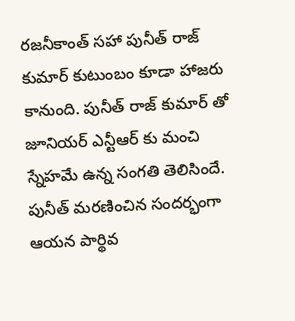రజనీకాంత్ సహా పునీత్ రాజ్ కుమార్ కుటుంబం కూడా హాజరు కానుంది. పునీత్ రాజ్ కుమార్ తో జూనియర్ ఎన్టీఆర్ కు మంచి స్నేహమే ఉన్న సంగతి తెలిసిందే. పునీత్ మరణించిన సందర్భంగా ఆయన పార్థివ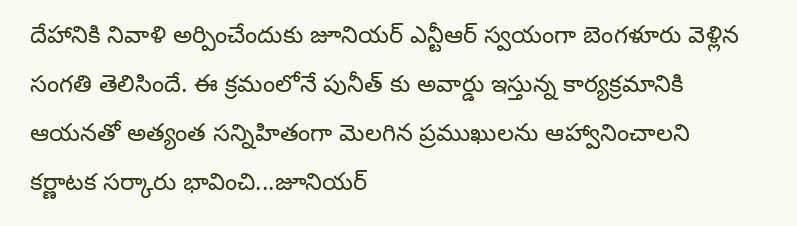దేహానికి నివాళి అర్పించేందుకు జూనియర్ ఎన్టీఆర్ స్వయంగా బెంగళూరు వెళ్లిన సంగతి తెలిసిందే. ఈ క్రమంలోనే పునీత్ కు అవార్డు ఇస్తున్న కార్యక్రమానికి ఆయనతో అత్యంత సన్నిహితంగా మెలగిన ప్రముఖులను ఆహ్వానించాలని కర్ణాటక సర్కారు భావించి...జూనియర్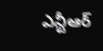ఎన్టీఆర్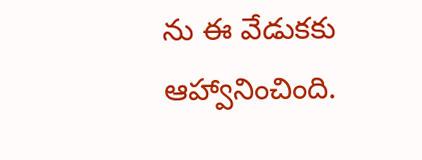ను ఈ వేడుకకు ఆహ్వానించింది.